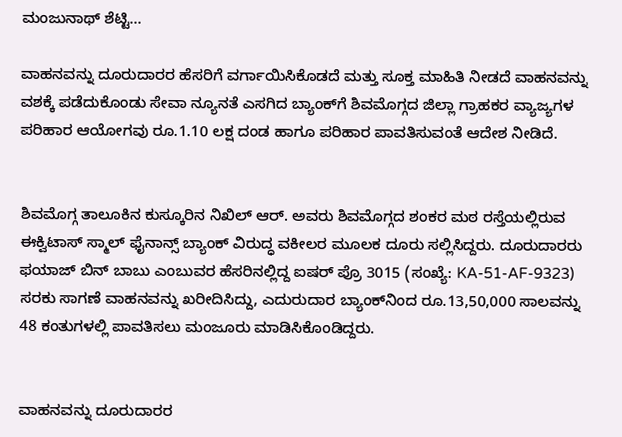ಮಂಜುನಾಥ್ ಶೆಟ್ಟಿ…

ವಾಹನವನ್ನು ದೂರುದಾರರ ಹೆಸರಿಗೆ ವರ್ಗಾಯಿಸಿಕೊಡದೆ ಮತ್ತು ಸೂಕ್ತ ಮಾಹಿತಿ ನೀಡದೆ ವಾಹನವನ್ನು ವಶಕ್ಕೆ ಪಡೆದುಕೊಂಡು ಸೇವಾ ನ್ಯೂನತೆ ಎಸಗಿದ ಬ್ಯಾಂಕ್‌ಗೆ ಶಿವಮೊಗ್ಗದ ಜಿಲ್ಲಾ ಗ್ರಾಹಕರ ವ್ಯಾಜ್ಯಗಳ ಪರಿಹಾರ ಆಯೋಗವು ರೂ.1.10 ಲಕ್ಷ ದಂಡ ಹಾಗೂ ಪರಿಹಾರ ಪಾವತಿಸುವಂತೆ ಆದೇಶ ನೀಡಿದೆ.


ಶಿವಮೊಗ್ಗ ತಾಲೂಕಿನ ಕುಸ್ಕೂರಿನ ನಿಖಿಲ್ ಆರ್. ಅವರು ಶಿವಮೊಗ್ಗದ ಶಂಕರ ಮಠ ರಸ್ತೆಯಲ್ಲಿರುವ ಈಕ್ವಿಟಾಸ್ ಸ್ಮಾಲ್ ಫೈನಾನ್ಸ್ ಬ್ಯಾಂಕ್ ವಿರುದ್ಧ ವಕೀಲರ ಮೂಲಕ ದೂರು ಸಲ್ಲಿಸಿದ್ದರು. ದೂರುದಾರರು ಫಯಾಜ್ ಬಿನ್ ಬಾಬು ಎಂಬುವರ ಹೆಸರಿನಲ್ಲಿದ್ದ ಐಷರ್ ಪ್ರೊ 3015 (ಸಂಖ್ಯೆ: KA-51-AF-9323) ಸರಕು ಸಾಗಣೆ ವಾಹನವನ್ನು ಖರೀದಿಸಿದ್ದು, ಎದುರುದಾರ ಬ್ಯಾಂಕ್‌ನಿಂದ ರೂ.13,50,000 ಸಾಲವನ್ನು 48 ಕಂತುಗಳಲ್ಲಿ ಪಾವತಿಸಲು ಮಂಜೂರು ಮಾಡಿಸಿಕೊಂಡಿದ್ದರು.


ವಾಹನವನ್ನು ದೂರುದಾರರ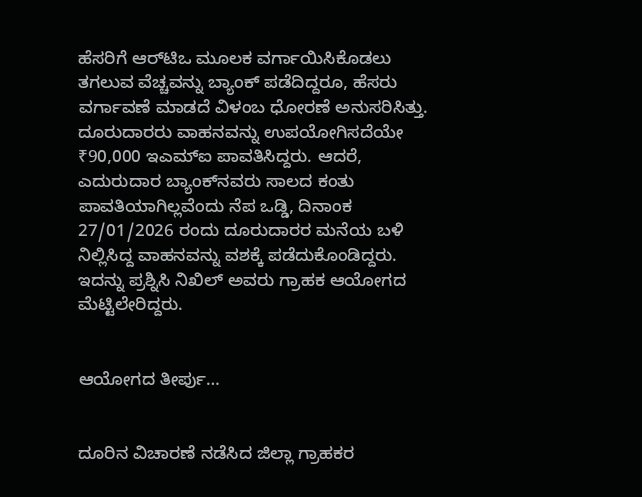ಹೆಸರಿಗೆ ಆರ್‌ಟಿಒ ಮೂಲಕ ವರ್ಗಾಯಿಸಿಕೊಡಲು ತಗಲುವ ವೆಚ್ಚವನ್ನು ಬ್ಯಾಂಕ್ ಪಡೆದಿದ್ದರೂ, ಹೆಸರು ವರ್ಗಾವಣೆ ಮಾಡದೆ ವಿಳಂಬ ಧೋರಣೆ ಅನುಸರಿಸಿತ್ತು. ದೂರುದಾರರು ವಾಹನವನ್ನು ಉಪಯೋಗಿಸದೆಯೇ ₹90,000 ಇಎಮ್‌ಐ ಪಾವತಿಸಿದ್ದರು. ಆದರೆ, ಎದುರುದಾರ ಬ್ಯಾಂಕ್‌ನವರು ಸಾಲದ ಕಂತು ಪಾವತಿಯಾಗಿಲ್ಲವೆಂದು ನೆಪ ಒಡ್ಡಿ, ದಿನಾಂಕ 27/01/2026 ರಂದು ದೂರುದಾರರ ಮನೆಯ ಬಳಿ ನಿಲ್ಲಿಸಿದ್ದ ವಾಹನವನ್ನು ವಶಕ್ಕೆ ಪಡೆದುಕೊಂಡಿದ್ದರು. ಇದನ್ನು ಪ್ರಶ್ನಿಸಿ ನಿಖಿಲ್ ಅವರು ಗ್ರಾಹಕ ಆಯೋಗದ ಮೆಟ್ಟಿಲೇರಿದ್ದರು.


ಆಯೋಗದ ತೀರ್ಪು…


ದೂರಿನ ವಿಚಾರಣೆ ನಡೆಸಿದ ಜಿಲ್ಲಾ ಗ್ರಾಹಕರ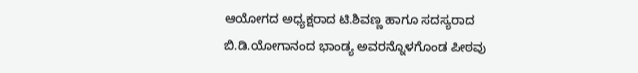ಆಯೋಗದ ಅಧ್ಯಕ್ಷರಾದ ಟಿ.ಶಿವಣ್ಣ ಹಾಗೂ ಸದಸ್ಯರಾದ ಬಿ.ಡಿ.ಯೋಗಾನಂದ ಭಾಂಡ್ಯ ಅವರನ್ನೊಳಗೊಂಡ ಪೀಠವು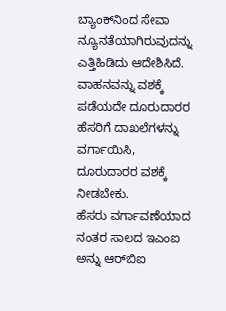ಬ್ಯಾಂಕ್‌ನಿಂದ ಸೇವಾ ನ್ಯೂನತೆಯಾಗಿರುವುದನ್ನು ಎತ್ತಿಹಿಡಿದು ಆದೇಶಿಸಿದೆ.
ವಾಹನವನ್ನು ವಶಕ್ಕೆ ಪಡೆಯದೇ ದೂರುದಾರರ ಹೆಸರಿಗೆ ದಾಖಲೆಗಳನ್ನು ವರ್ಗಾಯಿಸಿ, ದೂರುದಾರರ ವಶಕ್ಕೆ ನೀಡಬೇಕು.
ಹೆಸರು ವರ್ಗಾವಣೆಯಾದ ನಂತರ ಸಾಲದ ಇಎಂಐ ಅನ್ನು ಆರ್‌ಬಿಐ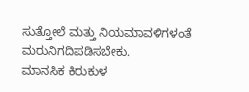ಸುತ್ತೋಲೆ ಮತ್ತು ನಿಯಮಾವಳಿಗಳಂತೆ ಮರುನಿಗದಿಪಡಿಸಬೇಕು.
ಮಾನಸಿಕ ಕಿರುಕುಳ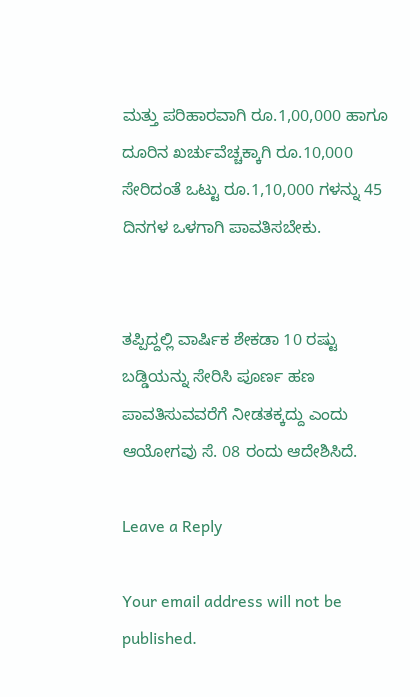ಮತ್ತು ಪರಿಹಾರವಾಗಿ ರೂ.1,00,000 ಹಾಗೂ ದೂರಿನ ಖರ್ಚುವೆಚ್ಚಕ್ಕಾಗಿ ರೂ.10,000 ಸೇರಿದಂತೆ ಒಟ್ಟು ರೂ.1,10,000 ಗಳನ್ನು 45 ದಿನಗಳ ಒಳಗಾಗಿ ಪಾವತಿಸಬೇಕು.


ತಪ್ಪಿದ್ದಲ್ಲಿ ವಾರ್ಷಿಕ ಶೇಕಡಾ 10 ರಷ್ಟು ಬಡ್ಡಿಯನ್ನು ಸೇರಿಸಿ ಪೂರ್ಣ ಹಣ ಪಾವತಿಸುವವರೆಗೆ ನೀಡತಕ್ಕದ್ದು ಎಂದು ಆಯೋಗವು ಸೆ. 08 ರಂದು ಆದೇಶಿಸಿದೆ.

Leave a Reply

Your email address will not be published.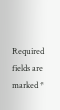Required fields are marked *